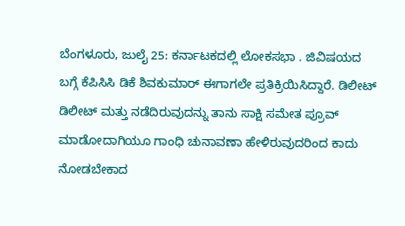ಬೆಂಗಳೂರು, ಜುಲೈ 25: ಕರ್ನಾಟಕದಲ್ಲಿ ಲೋಕಸಭಾ . ಜಿವಿಷಯದ ಬಗ್ಗೆ ಕೆಪಿಸಿಸಿ ಡಿಕೆ ಶಿವಕುಮಾರ್ ಈಗಾಗಲೇ ಪ್ರತಿಕ್ರಿಯಿಸಿದ್ದಾರೆ. ಡಿಲೀಟ್ ಡಿಲೀಟ್ ಮತ್ತು ನಡೆದಿರುವುದನ್ನು ತಾನು ಸಾಕ್ಷಿ ಸಮೇತ ಪ್ರೂವ್ ಮಾಡೋದಾಗಿಯೂ ಗಾಂಧಿ ಚುನಾವಣಾ ಹೇಳಿರುವುದರಿಂದ ಕಾದು ನೋಡಬೇಕಾದ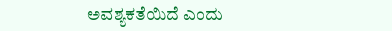ಅವಶ್ಯಕತೆಯಿದೆ ಎಂದು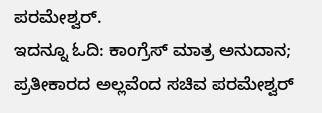ಪರಮೇಶ್ವರ್.
ಇದನ್ನೂ ಓದಿ: ಕಾಂಗ್ರೆಸ್ ಮಾತ್ರ ಅನುದಾನ; ಪ್ರತೀಕಾರದ ಅಲ್ಲವೆಂದ ಸಚಿವ ಪರಮೇಶ್ವರ್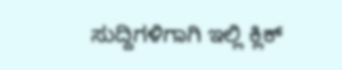ಸುದ್ದಿಗಳಿಗಾಗಿ ಇಲ್ಲಿ ಕ್ಲಿಕ್